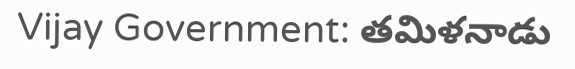Vijay Government: తమిళనాడు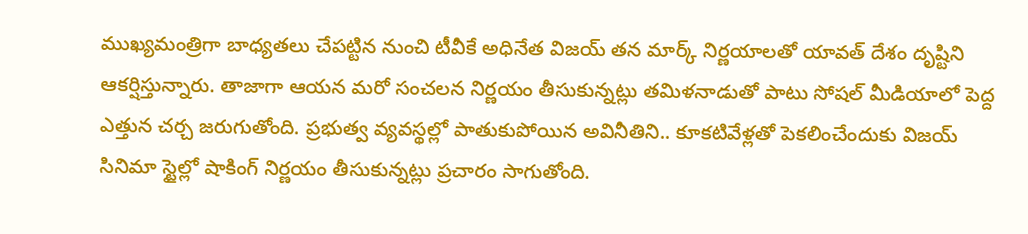ముఖ్యమంత్రిగా బాధ్యతలు చేపట్టిన నుంచి టీవీకే అధినేత విజయ్ తన మార్క్ నిర్ణయాలతో యావత్ దేశం దృష్టిని ఆకర్షిస్తున్నారు. తాజాగా ఆయన మరో సంచలన నిర్ణయం తీసుకున్నట్లు తమిళనాడుతో పాటు సోషల్ మీడియాలో పెద్ద ఎత్తున చర్చ జరుగుతోంది. ప్రభుత్వ వ్యవస్థల్లో పాతుకుపోయిన అవినీతిని.. కూకటివేళ్లతో పెకలించేందుకు విజయ్ సినిమా స్టైల్లో షాకింగ్ నిర్ణయం తీసుకున్నట్లు ప్రచారం సాగుతోంది.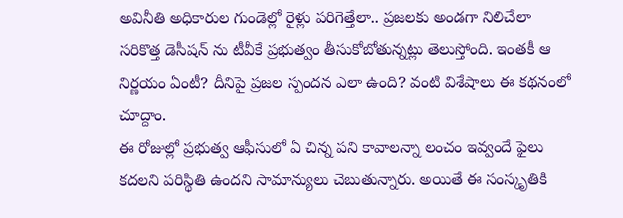అవినీతి అధికారుల గుండెల్లో రైళ్లు పరిగెత్తేలా.. ప్రజలకు అండగా నిలిచేలా సరికొత్త డెసీషన్ ను టీవీకే ప్రభుత్వం తీసుకోబోతున్నట్లు తెలుస్తోంది. ఇంతకీ ఆ నిర్ణయం ఏంటీ? దీనిపై ప్రజల స్పందన ఎలా ఉంది? వంటి విశేషాలు ఈ కథనంలో చూద్దాం.
ఈ రోజుల్లో ప్రభుత్వ ఆఫీసులో ఏ చిన్న పని కావాలన్నా లంచం ఇవ్వందే ఫైలు కదలని పరిస్థితి ఉందని సామాన్యులు చెబుతున్నారు. అయితే ఈ సంస్కృతికి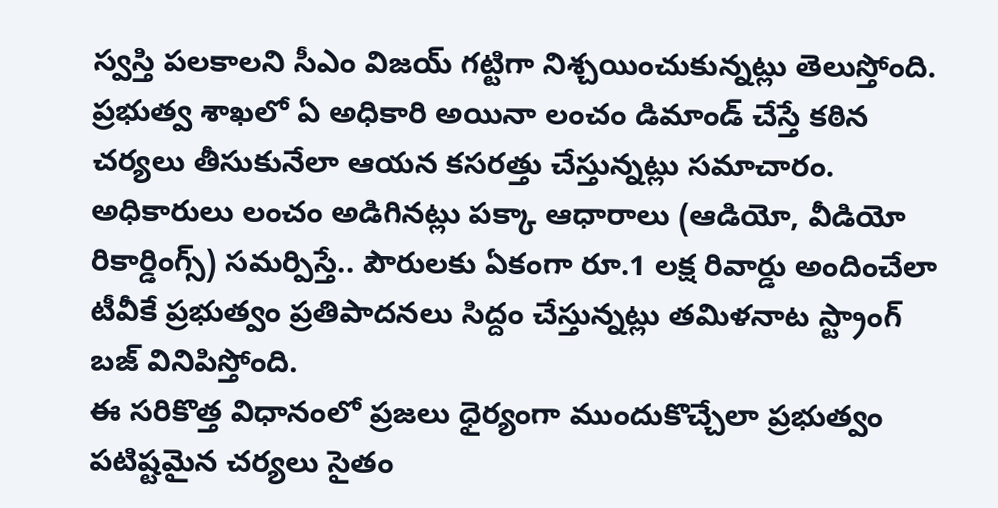స్వస్తి పలకాలని సీఎం విజయ్ గట్టిగా నిశ్చయించుకున్నట్లు తెలుస్తోంది. ప్రభుత్వ శాఖలో ఏ అధికారి అయినా లంచం డిమాండ్ చేస్తే కఠిన చర్యలు తీసుకునేలా ఆయన కసరత్తు చేస్తున్నట్లు సమాచారం. అధికారులు లంచం అడిగినట్లు పక్కా ఆధారాలు (ఆడియో, వీడియో రికార్డింగ్స్) సమర్పిస్తే.. పౌరులకు ఏకంగా రూ.1 లక్ష రివార్డు అందించేలా టీవీకే ప్రభుత్వం ప్రతిపాదనలు సిద్దం చేస్తున్నట్లు తమిళనాట స్ట్రాంగ్ బజ్ వినిపిస్తోంది.
ఈ సరికొత్త విధానంలో ప్రజలు ధైర్యంగా ముందుకొచ్చేలా ప్రభుత్వం పటిష్టమైన చర్యలు సైతం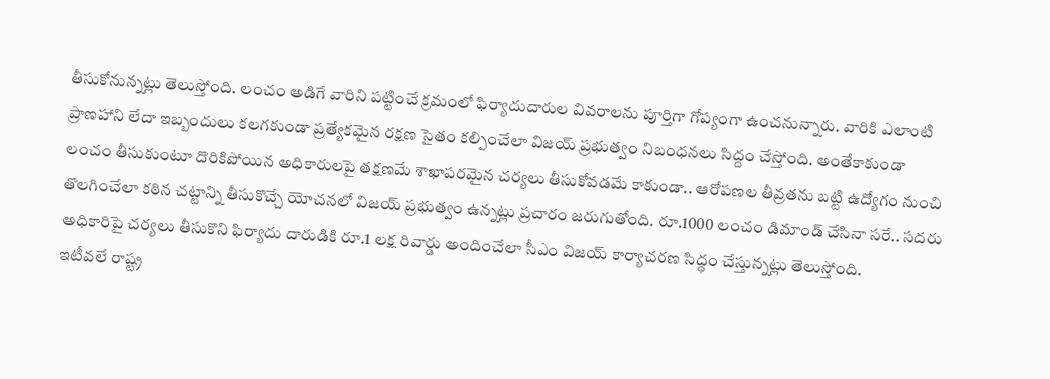తీసుకోనున్నట్లు తెలుస్తోంది. లంచం అడిగే వారిని పట్టించే క్రమంలో ఫిర్యాదుదారుల వివరాలను పూర్తిగా గోప్యంగా ఉంచనున్నారు. వారికి ఎలాంటి ప్రాణహాని లేదా ఇబ్బందులు కలగకుండా ప్రత్యేకమైన రక్షణ సైతం కల్పించేలా విజయ్ ప్రభుత్వం నిబంధనలు సిద్దం చేస్తోంది. అంతేకాకుండా లంచం తీసుకుంటూ దొరికిపోయిన అధికారులపై తక్షణమే శాఖాపరమైన చర్యలు తీసుకోవడమే కాకుండా.. ఆరోపణల తీవ్రతను బట్టి ఉద్యోగం నుంచి తొలగించేలా కఠిన చట్టాన్ని తీసుకొచ్చే యోచనలో విజయ్ ప్రభుత్వం ఉన్నట్లు ప్రచారం జరుగుతోంది. రూ.1000 లంచం డిమాండ్ చేసినా సరే.. సదరు అధికారిపై చర్యలు తీసుకొని ఫిర్యాదు దారుడికి రూ.1 లక్ష రివార్డు అందించేలా సీఎం విజయ్ కార్యాచరణ సిద్ధం చేస్తున్నట్లు తెలుస్తోంది.
ఇటీవలే రాష్ట్ర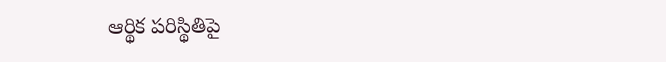ఆర్థిక పరిస్థితిపై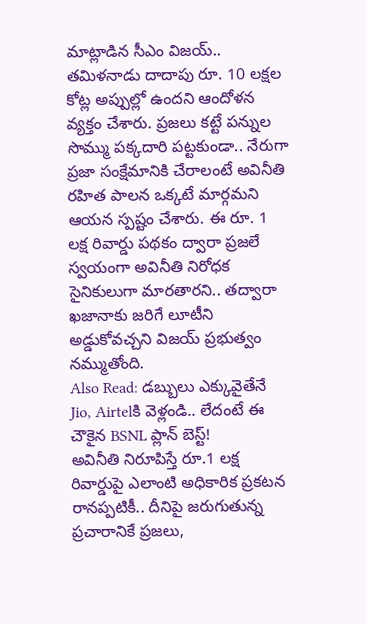మాట్లాడిన సీఎం విజయ్.. తమిళనాడు దాదాపు రూ. 10 లక్షల కోట్ల అప్పుల్లో ఉందని ఆందోళన వ్యక్తం చేశారు. ప్రజలు కట్టే పన్నుల సొమ్ము పక్కదారి పట్టకుండా.. నేరుగా ప్రజా సంక్షేమానికి చేరాలంటే అవినీతి రహిత పాలన ఒక్కటే మార్గమని ఆయన స్పష్టం చేశారు. ఈ రూ. 1 లక్ష రివార్డు పథకం ద్వారా ప్రజలే స్వయంగా అవినీతి నిరోధక సైనికులుగా మారతారని.. తద్వారా ఖజానాకు జరిగే లూటీని అడ్డుకోవచ్చని విజయ్ ప్రభుత్వం నమ్ముతోంది.
Also Read: డబ్బులు ఎక్కువైతేనే Jio, Airtelకి వెళ్లండి.. లేదంటే ఈ చౌకైన BSNL ప్లాన్ బెస్ట్!
అవినీతి నిరూపిస్తే రూ.1 లక్ష రివార్డుపై ఎలాంటి అధికారిక ప్రకటన రానప్పటికీ.. దీనిపై జరుగుతున్న ప్రచారానికే ప్రజలు,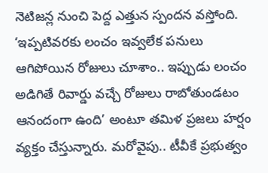నెటిజన్ల నుంచి పెద్ద ఎత్తున స్పందన వస్తోంది. ‘ఇప్పటివరకు లంచం ఇవ్వలేక పనులు ఆగిపోయిన రోజులు చూశాం.. ఇప్పుడు లంచం అడిగితే రివార్డు వచ్చే రోజులు రాబోతుండటం ఆనందంగా ఉంది’ అంటూ తమిళ ప్రజలు హర్షం వ్యక్తం చేస్తున్నారు. మరోవైపు.. టీవీకే ప్రభుత్వం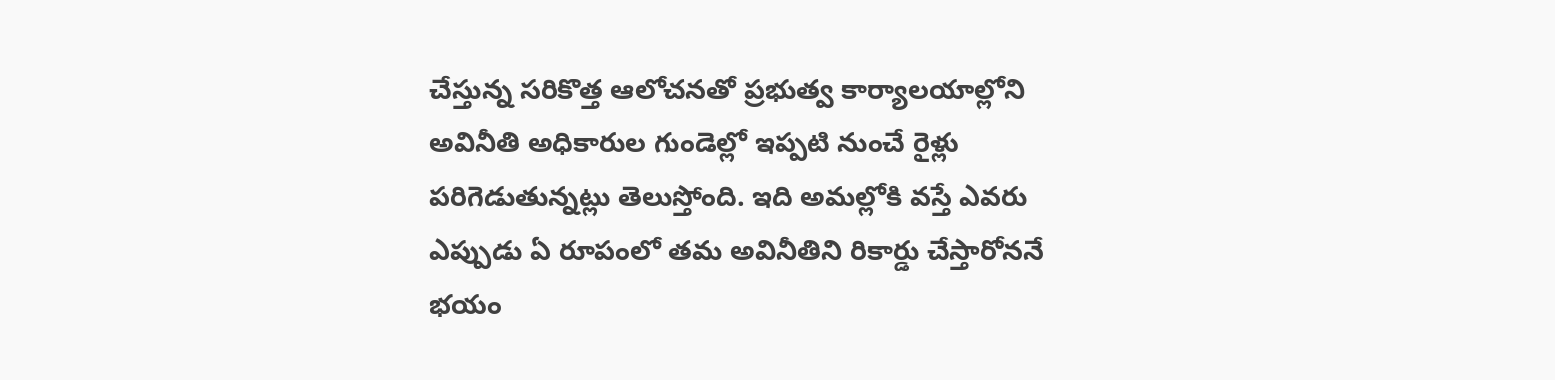చేస్తున్న సరికొత్త ఆలోచనతో ప్రభుత్వ కార్యాలయాల్లోని అవినీతి అధికారుల గుండెల్లో ఇప్పటి నుంచే రైళ్లు పరిగెడుతున్నట్లు తెలుస్తోంది. ఇది అమల్లోకి వస్తే ఎవరు ఎప్పుడు ఏ రూపంలో తమ అవినీతిని రికార్డు చేస్తారోననే భయం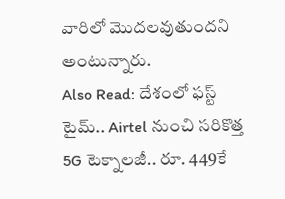వారిలో మెుదలవుతుందని అంటున్నారు.
Also Read: దేశంలో ఫస్ట్ టైమ్.. Airtel నుంచి సరికొత్త 5G టెక్నాలజీ.. రూ. 449కే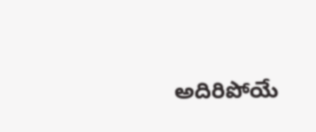అదిరిపోయే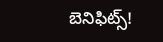బెనిఫిట్స్!